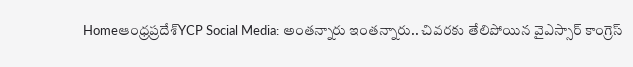Homeఆంధ్రప్రదేశ్‌YCP Social Media: అంతన్నారు ఇంతన్నారు.. చివరకు తేలిపోయిన వైఎస్సార్ కాంగ్రెస్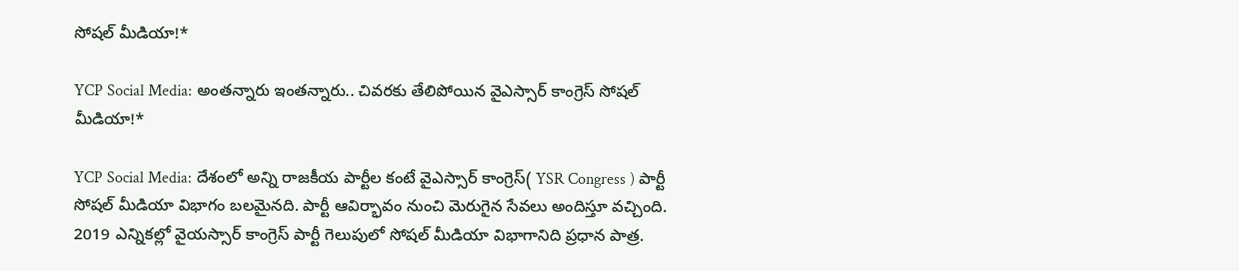సోషల్ మీడియా!*

YCP Social Media: అంతన్నారు ఇంతన్నారు.. చివరకు తేలిపోయిన వైఎస్సార్ కాంగ్రెస్ సోషల్ మీడియా!*

YCP Social Media: దేశంలో అన్ని రాజకీయ పార్టీల కంటే వైఎస్సార్ కాంగ్రెస్( YSR Congress ) పార్టీ సోషల్ మీడియా విభాగం బలమైనది. పార్టీ ఆవిర్భావం నుంచి మెరుగైన సేవలు అందిస్తూ వచ్చింది. 2019 ఎన్నికల్లో వైయస్సార్ కాంగ్రెస్ పార్టీ గెలుపులో సోషల్ మీడియా విభాగానిది ప్రధాన పాత్ర.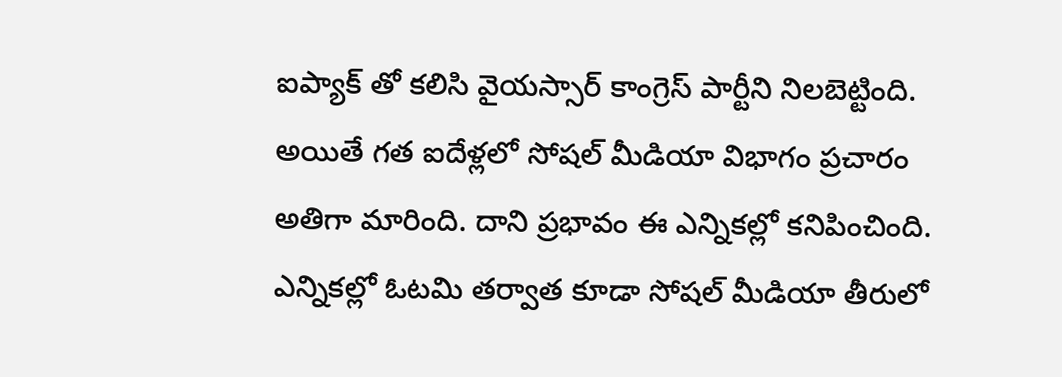ఐప్యాక్ తో కలిసి వైయస్సార్ కాంగ్రెస్ పార్టీని నిలబెట్టింది. అయితే గత ఐదేళ్లలో సోషల్ మీడియా విభాగం ప్రచారం అతిగా మారింది. దాని ప్రభావం ఈ ఎన్నికల్లో కనిపించింది. ఎన్నికల్లో ఓటమి తర్వాత కూడా సోషల్ మీడియా తీరులో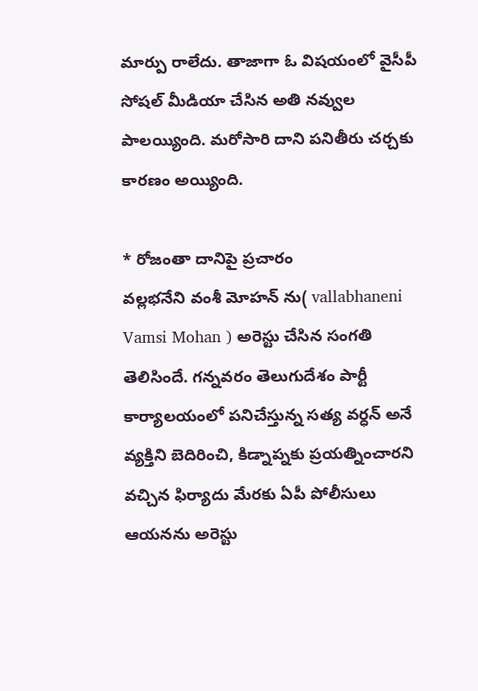మార్పు రాలేదు. తాజాగా ఓ విషయంలో వైసీపీ సోషల్ మీడియా చేసిన అతి నవ్వుల పాలయ్యింది. మరోసారి దాని పనితీరు చర్చకు కారణం అయ్యింది.

* రోజంతా దానిపై ప్రచారం
వల్లభనేని వంశీ మోహన్ ను( vallabhaneni Vamsi Mohan ) అరెస్టు చేసిన సంగతి తెలిసిందే. గన్నవరం తెలుగుదేశం పార్టీ కార్యాలయంలో పనిచేస్తున్న సత్య వర్ధన్ అనే వ్యక్తిని బెదిరించి, కిడ్నాప్నకు ప్రయత్నించారని వచ్చిన ఫిర్యాదు మేరకు ఏపీ పోలీసులు ఆయనను అరెస్టు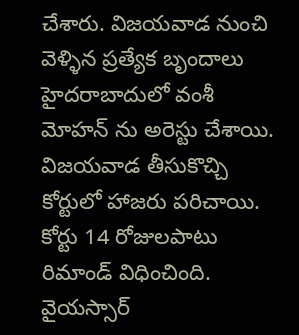చేశారు. విజయవాడ నుంచి వెళ్ళిన ప్రత్యేక బృందాలు హైదరాబాదులో వంశీ మోహన్ ను అరెస్టు చేశాయి. విజయవాడ తీసుకొచ్చి కోర్టులో హాజరు పరిచాయి. కోర్టు 14 రోజులపాటు రిమాండ్ విధించింది. వైయస్సార్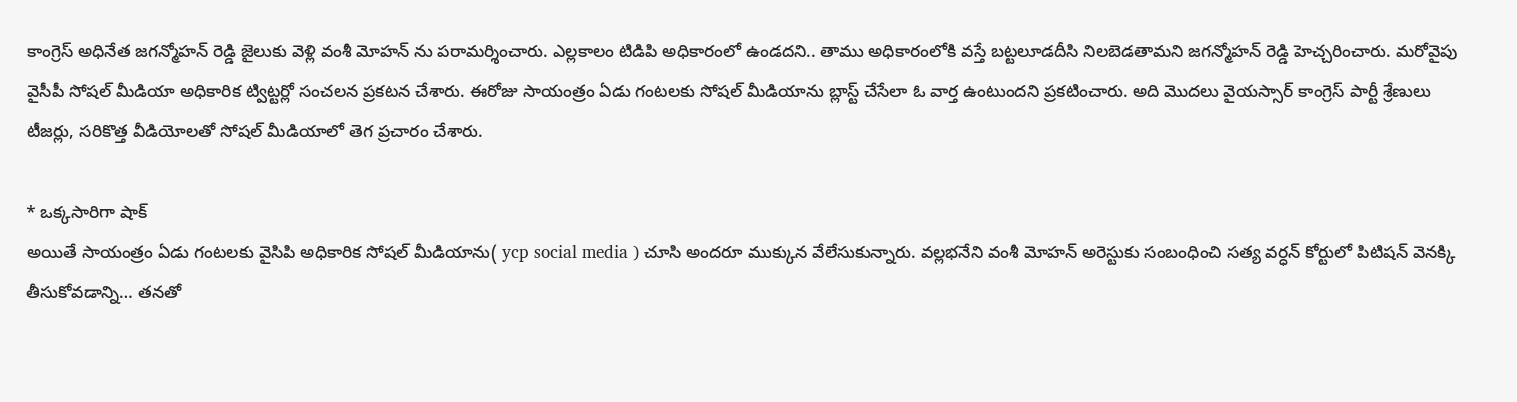కాంగ్రెస్ అధినేత జగన్మోహన్ రెడ్డి జైలుకు వెళ్లి వంశీ మోహన్ ను పరామర్శించారు. ఎల్లకాలం టిడిపి అధికారంలో ఉండదని.. తాము అధికారంలోకి వస్తే బట్టలూడదీసి నిలబెడతామని జగన్మోహన్ రెడ్డి హెచ్చరించారు. మరోవైపు వైసీపీ సోషల్ మీడియా అధికారిక ట్విట్టర్లో సంచలన ప్రకటన చేశారు. ఈరోజు సాయంత్రం ఏడు గంటలకు సోషల్ మీడియాను బ్లాస్ట్ చేసేలా ఓ వార్త ఉంటుందని ప్రకటించారు. అది మొదలు వైయస్సార్ కాంగ్రెస్ పార్టీ శ్రేణులు టీజర్లు, సరికొత్త వీడియోలతో సోషల్ మీడియాలో తెగ ప్రచారం చేశారు.

* ఒక్కసారిగా షాక్
అయితే సాయంత్రం ఏడు గంటలకు వైసిపి అధికారిక సోషల్ మీడియాను( ycp social media ) చూసి అందరూ ముక్కున వేలేసుకున్నారు. వల్లభనేని వంశీ మోహన్ అరెస్టుకు సంబంధించి సత్య వర్ధన్ కోర్టులో పిటిషన్ వెనక్కి తీసుకోవడాన్ని… తనతో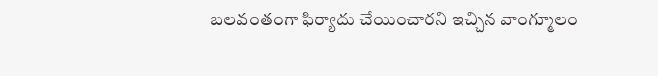బలవంతంగా ఫిర్యాదు చేయించారని ఇచ్చిన వాంగ్మూలం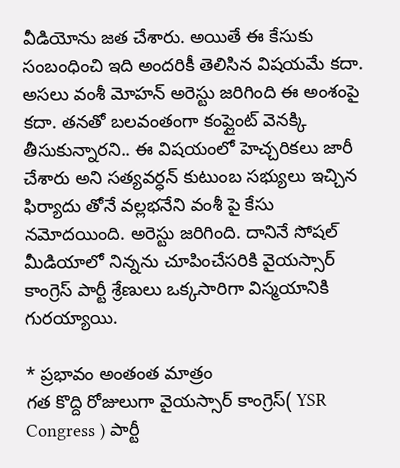వీడియోను జత చేశారు. అయితే ఈ కేసుకు సంబంధించి ఇది అందరికీ తెలిసిన విషయమే కదా. అసలు వంశీ మోహన్ అరెస్టు జరిగింది ఈ అంశంపై కదా. తనతో బలవంతంగా కంప్లైంట్ వెనక్కి తీసుకున్నారని.. ఈ విషయంలో హెచ్చరికలు జారీ చేశారు అని సత్యవర్ధన్ కుటుంబ సభ్యులు ఇచ్చిన ఫిర్యాదు తోనే వల్లభనేని వంశీ పై కేసు నమోదయింది. అరెస్టు జరిగింది. దానినే సోషల్ మీడియాలో నిన్నను చూపించేసరికి వైయస్సార్ కాంగ్రెస్ పార్టీ శ్రేణులు ఒక్కసారిగా విస్మయానికి గురయ్యాయి.

* ప్రభావం అంతంత మాత్రం
గత కొద్ది రోజులుగా వైయస్సార్ కాంగ్రెస్( YSR Congress ) పార్టీ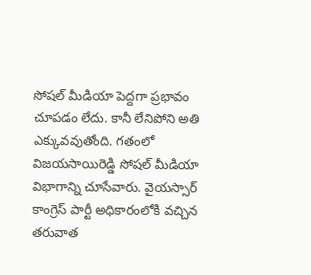సోషల్ మీడియా పెద్దగా ప్రభావం చూపడం లేదు. కానీ లేనిపోని అతి ఎక్కువవుతోంది. గతంలో విజయసాయిరెడ్డి సోషల్ మీడియా విభాగాన్ని చూసేవారు. వైయస్సార్ కాంగ్రెస్ పార్టీ అధికారంలోకి వచ్చిన తరువాత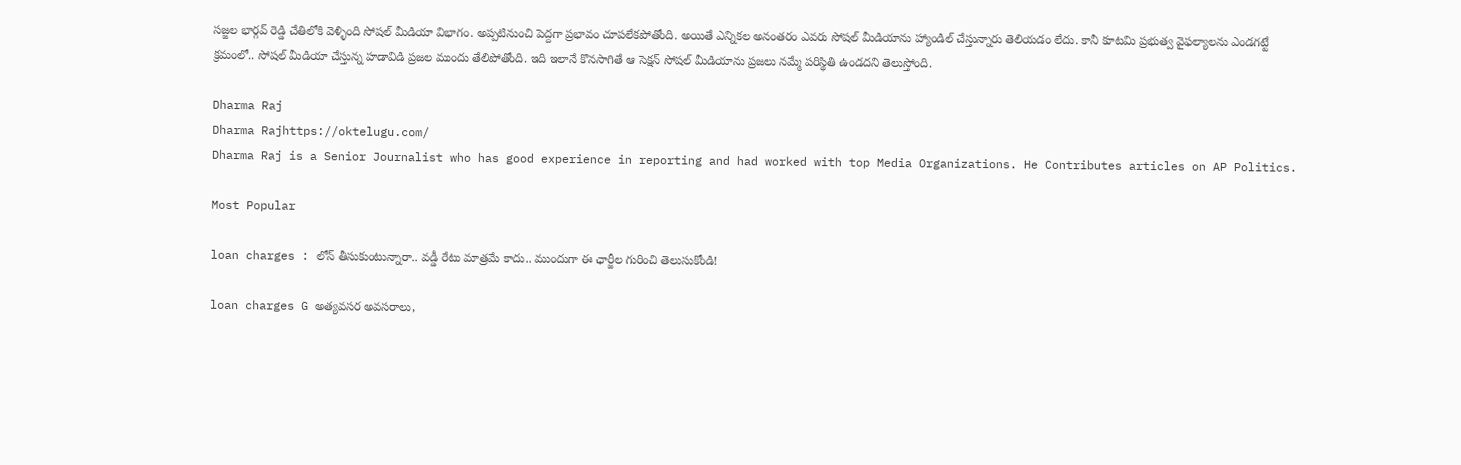సజ్జల భార్గవ్ రెడ్డి చేతిలోకి వెళ్ళింది సోషల్ మీడియా విభాగం. అప్పటినుంచి పెద్దగా ప్రభావం చూపలేకపోతోంది. అయితే ఎన్నికల అనంతరం ఎవరు సోషల్ మీడియాను హ్యాండిల్ చేస్తున్నారు తెలియడం లేదు. కానీ కూటమి ప్రభుత్వ వైఫల్యాలను ఎండగట్టే క్రమంలో.. సోషల్ మీడియా చేస్తున్న హడావిడి ప్రజల ముందు తేలిపోతోంది. ఇది ఇలానే కొనసాగితే ఆ సెక్షన్ సోషల్ మీడియాను ప్రజలు నమ్మే పరిస్థితి ఉండదని తెలుస్తోంది.

Dharma Raj
Dharma Rajhttps://oktelugu.com/
Dharma Raj is a Senior Journalist who has good experience in reporting and had worked with top Media Organizations. He Contributes articles on AP Politics.

Most Popular

loan charges : లోన్ తీసుకుంటున్నారా.. వడ్డీ రేటు మాత్రమే కాదు.. ముందుగా ఈ ఛార్జీల గురించి తెలుసుకోండి!

loan charges G అత్యవసర అవసరాలు,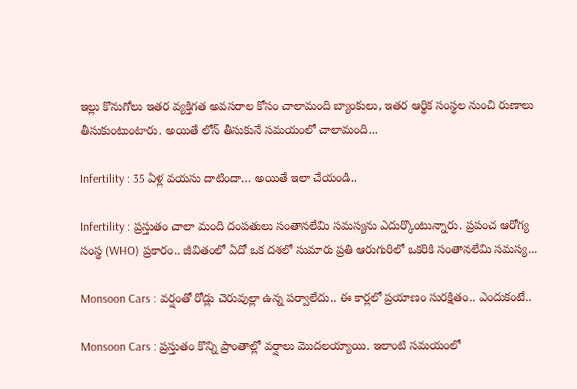ఇల్లు కొనుగోలు ఇతర వ్యక్తిగత అవసరాల కోసం చాలామంది బ్యాంకులు, ఇతర ఆర్థిక సంస్థల నుంచి రుణాలు తీసుకుంటుంటారు. అయితే లోన్ తీసుకునే సమయంలో చాలామంది...

Infertility : 35 ఏళ్ల వయసు దాటిందా… అయితే ఇలా చేయండి..

Infertility : ప్రస్తుతం చాలా మంది దంపతులు సంతానలేమి సమస్యను ఎదుర్కొంటున్నారు. ప్రపంచ ఆరోగ్య సంస్థ (WHO) ప్రకారం.. జీవితంలో ఏదో ఒక దశలో సుమారు ప్రతి ఆరుగురిలో ఒకరికి సంతానలేమి సమస్య...

Monsoon Cars : వర్షంతో రోడ్లు చెరువుల్లా ఉన్న పర్వాలేదు.. ఈ కార్లలో ప్రయాణం సురక్షితం.. ఎందుకంటే..

Monsoon Cars : ప్రస్తుతం కొన్ని ప్రాంతాల్లో వర్షాలు మొదలయ్యాయి. ఇలాంటి సమయంలో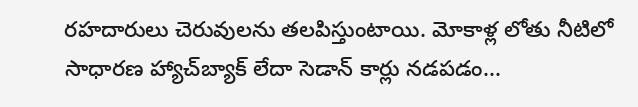రహదారులు చెరువులను తలపిస్తుంటాయి. మోకాళ్ల లోతు నీటిలో సాధారణ హ్యాచ్‌బ్యాక్ లేదా సెడాన్ కార్లు నడపడం...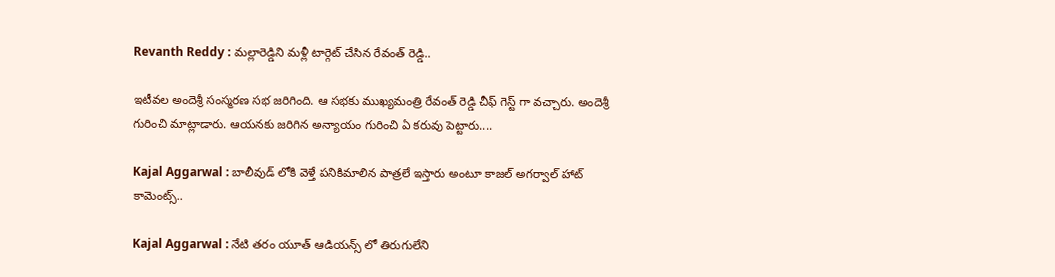Revanth Reddy : మల్లారెడ్డిని మళ్లీ టార్గెట్ చేసిన రేవంత్ రెడ్డి..

ఇటీవల అందెశ్రీ సంస్మరణ సభ జరిగింది. ఆ సభకు ముఖ్యమంత్రి రేవంత్ రెడ్డి చీఫ్ గెస్ట్ గా వచ్చారు. అందెశ్రీ గురించి మాట్లాడారు. ఆయనకు జరిగిన అన్యాయం గురించి ఏ కరువు పెట్టారు....

Kajal Aggarwal : బాలీవుడ్ లోకి వెళ్తే పనికిమాలిన పాత్రలే ఇస్తారు అంటూ కాజల్ అగర్వాల్ హాట్ కామెంట్స్..

Kajal Aggarwal : నేటి తరం యూత్ ఆడియన్స్ లో తిరుగులేని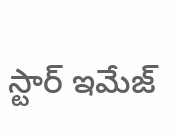స్టార్ ఇమేజ్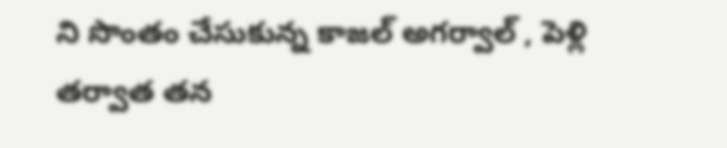ని సొంతం చేసుకున్న కాజల్ అగర్వాల్ , పెళ్లి తర్వాత తన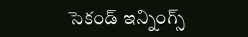సెకండ్ ఇన్నింగ్స్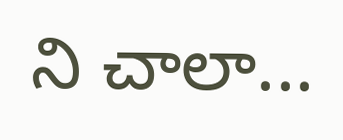ని చాలా...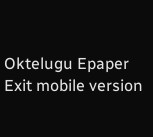Oktelugu Epaper
Exit mobile version